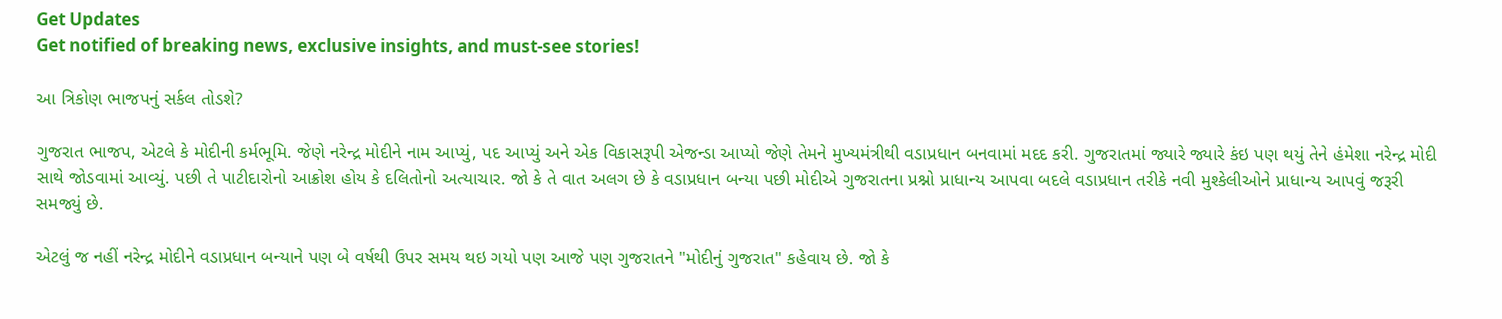Get Updates
Get notified of breaking news, exclusive insights, and must-see stories!

આ ત્રિકોણ ભાજપનું સર્કલ તોડશે?

ગુજરાત ભાજપ, એટલે કે મોદીની કર્મભૂમિ. જેણે નરેન્દ્ર મોદીને નામ આપ્યું, પદ આપ્યું અને એક વિકાસરૂપી એજન્ડા આપ્યો જેણે તેમને મુખ્યમંત્રીથી વડાપ્રધાન બનવામાં મદદ કરી. ગુજરાતમાં જ્યારે જ્યારે કંઇ પણ થયું તેને હંમેશા નરેન્દ્ર મોદી સાથે જોડવામાં આવ્યું. પછી તે પાટીદારોનો આક્રોશ હોય કે દલિતોનો અત્યાચાર. જો કે તે વાત અલગ છે કે વડાપ્રધાન બન્યા પછી મોદીએ ગુજરાતના પ્રશ્નો પ્રાધાન્ય આપવા બદલે વડાપ્રધાન તરીકે નવી મુશ્કેલીઓને પ્રાધાન્ય આપવું જરૂરી સમજ્યું છે.

એટલું જ નહીં નરેન્દ્ર મોદીને વડાપ્રધાન બન્યાને પણ બે વર્ષથી ઉપર સમય થઇ ગયો પણ આજે પણ ગુજરાતને "મોદીનું ગુજરાત" કહેવાય છે. જો કે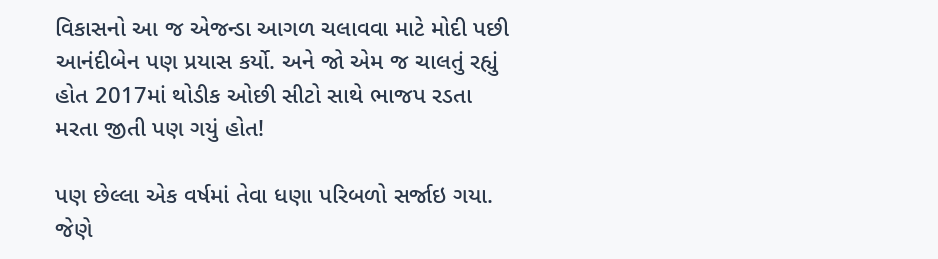વિકાસનો આ જ એજન્ડા આગળ ચલાવવા માટે મોદી પછી આનંદીબેન પણ પ્રયાસ કર્યો. અને જો એમ જ ચાલતું રહ્યું હોત 2017માં થોડીક ઓછી સીટો સાથે ભાજપ રડતા મરતા જીતી પણ ગયું હોત!

પણ છેલ્લા એક વર્ષમાં તેવા ધણા પરિબળો સર્જાઇ ગયા. જેણે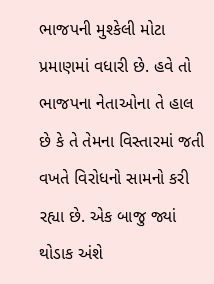ભાજપની મુશ્કેલી મોટા પ્રમાણમાં વધારી છે. હવે તો ભાજપના નેતાઓના તે હાલ છે કે તે તેમના વિસ્તારમાં જતી વખતે વિરોધનો સામનો કરી રહ્યા છે. એક બાજુ જ્યાં થોડાક અંશે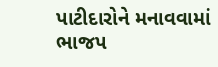પાટીદારોને મનાવવામાં ભાજપ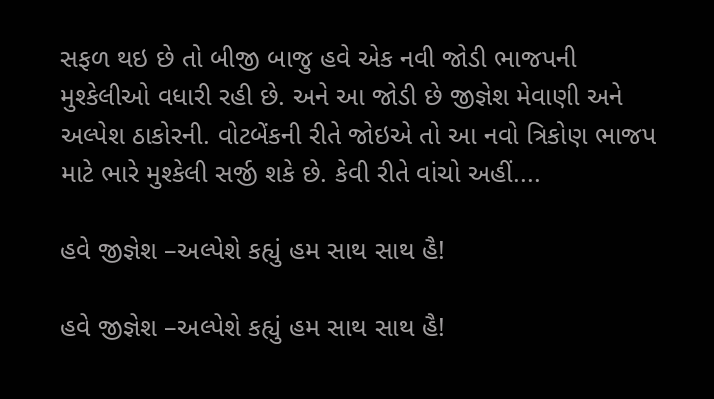સફળ થઇ છે તો બીજી બાજુ હવે એક નવી જોડી ભાજપની મુશ્કેલીઓ વધારી રહી છે. અને આ જોડી છે જીજ્ઞેશ મેવાણી અને અલ્પેશ ઠાકોરની. વોટબેંકની રીતે જોઇએ તો આ નવો ત્રિકોણ ભાજપ માટે ભારે મુશ્કેલી સર્જી શકે છે. કેવી રીતે વાંચો અહીં....

હવે જીજ્ઞેશ –અલ્પેશે કહ્યું હમ સાથ સાથ હૈ!

હવે જીજ્ઞેશ –અલ્પેશે કહ્યું હમ સાથ સાથ હૈ!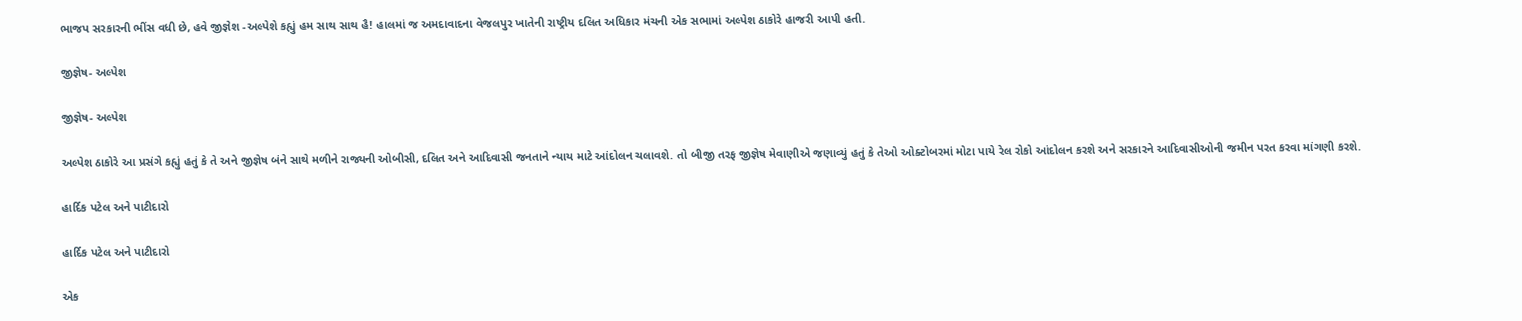ભાજપ સરકારની ભીંસ વધી છે, હવે જીજ્ઞેશ -અલ્પેશે કહ્યું હમ સાથ સાથ હૈ! હાલમાં જ અમદાવાદના વેજલપુર ખાતેની રાષ્ટ્રીય દલિત અધિકાર મંચની એક સભામાં અલ્પેશ ઠાકોરે હાજરી આપી હતી.

જીજ્ઞેષ- અલ્પેશ

જીજ્ઞેષ- અલ્પેશ

અલ્પેશ ઠાકોરે આ પ્રસંગે કહ્યું હતું કે તે અને જીજ્ઞેષ બંને સાથે મળીને રાજ્યની ઓબીસી, દલિત અને આદિવાસી જનતાને ન્યાય માટે આંદોલન ચલાવશે. તો બીજી તરફ જીજ્ઞેષ મેવાણીએ જણાવ્યું હતું કે તેઓ ઓક્ટોબરમાં મોટા પાયે રેલ રોકો આંદોલન કરશે અને સરકારને આદિવાસીઓની જમીન પરત કરવા માંગણી કરશે.

હાર્દિક પટેલ અને પાટીદારો

હાર્દિક પટેલ અને પાટીદારો

એક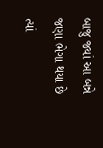બાજુ જ્યાં આ બન્ને જણા ભેગા થયા છે ત્યાં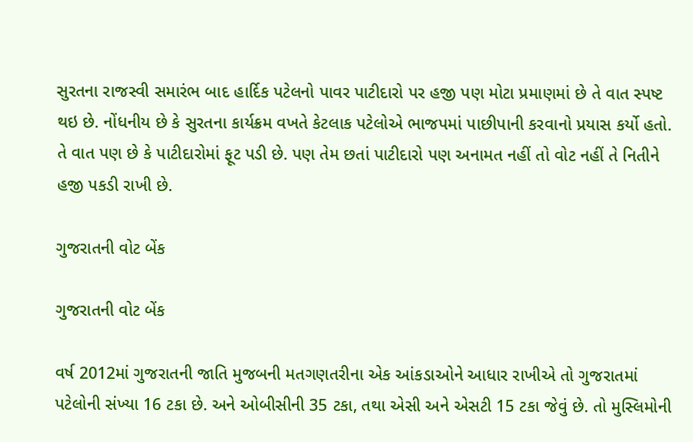સુરતના રાજસ્વી સમારંભ બાદ હાર્દિક પટેલનો પાવર પાટીદારો પર હજી પણ મોટા પ્રમાણમાં છે તે વાત સ્પષ્ટ થઇ છે. નોંધનીય છે કે સુરતના કાર્યક્રમ વખતે કેટલાક પટેલોએ ભાજપમાં પાછીપાની કરવાનો પ્રયાસ કર્યો હતો. તે વાત પણ છે કે પાટીદારોમાં ફૂટ પડી છે. પણ તેમ છતાં પાટીદારો પણ અનામત નહીં તો વોટ નહીં તે નિતીને હજી પકડી રાખી છે.

ગુજરાતની વોટ બેંક

ગુજરાતની વોટ બેંક

વર્ષ 2012માં ગુજરાતની જાતિ મુજબની મતગણતરીના એક આંકડાઓને આધાર રાખીએ તો ગુજરાતમાં પટેલોની સંખ્યા 16 ટકા છે. અને ઓબીસીની 35 ટકા, તથા એસી અને એસટી 15 ટકા જેવું છે. તો મુસ્લિમોની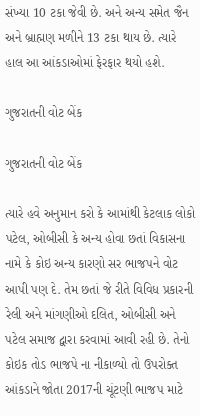સંખ્યા 10 ટકા જેવી છે. અને અન્ય સમેત જૈન અને બ્રાહ્મણ મળીને 13 ટકા થાય છે. ત્યારે હાલ આ આંકડાઓમાં ફેરફાર થયો હશે.

ગુજરાતની વોટ બેંક

ગુજરાતની વોટ બેંક

ત્યારે હવે અનુમાન કરો કે આમાંથી કેટલાક લોકો પટેલ, ઓબીસી કે અન્ય હોવા છતાં વિકાસના નામે કે કોઇ અન્ય કારણો સર ભાજપને વોટ આપી પણ દે. તેમ છતાં જે રીતે વિવિધ પ્રકારની રેલી અને માંગણીઓ દલિત, ઓબીસી અને પટેલ સમાજ દ્વારા કરવામાં આવી રહી છે. તેનો કોઇક તોડ ભાજપે ના નીકાળ્યો તો ઉપરોક્ત આંકડાને જોતા 2017ની ચૂંટણી ભાજપ માટે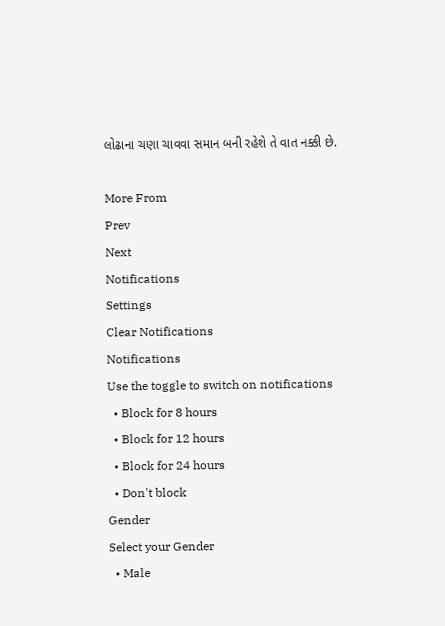લોઢાના ચણા ચાવવા સમાન બની રહેશે તે વાત નક્કી છે.

More From
Prev
Next
Notifications
Settings
Clear Notifications
Notifications
Use the toggle to switch on notifications
  • Block for 8 hours
  • Block for 12 hours
  • Block for 24 hours
  • Don't block
Gender
Select your Gender
  • Male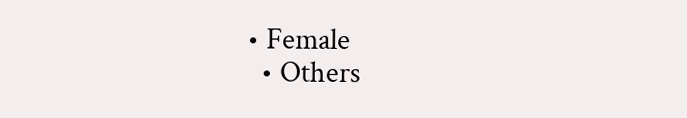• Female
  • Others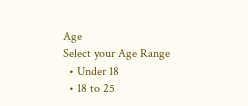Age
Select your Age Range
  • Under 18
  • 18 to 25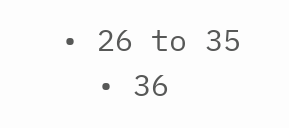• 26 to 35
  • 36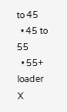to 45
  • 45 to 55
  • 55+
loader
X